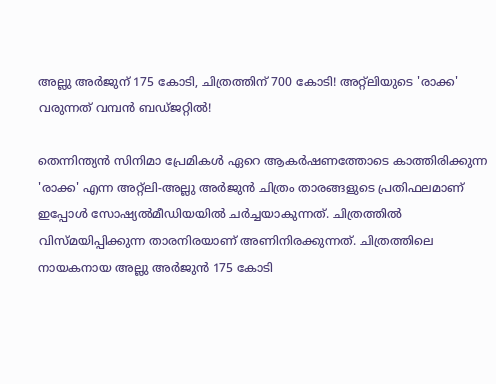അല്ലു അർജുന് 175 കോടി, ചിത്രത്തിന് 700 കോടി! അറ്റ്‌ലിയുടെ 'രാക്ക' വരുന്നത് വമ്പൻ ബഡ്ജറ്റിൽ!

തെന്നിന്ത്യൻ സിനിമാ പ്രേമികൾ ഏറെ ആകർഷണത്തോടെ കാത്തിരിക്കുന്ന 'രാക്ക' എന്ന അറ്റ്‌ലി-അല്ലു അർജുൻ ചിത്രം താരങ്ങളുടെ പ്രതിഫലമാണ് ഇപ്പോൾ സോഷ്യൽമീഡിയയിൽ ചർച്ചയാകുന്നത്. ചിത്രത്തിൽ വിസ്മയിപ്പിക്കുന്ന താരനിരയാണ് അണിനിരക്കുന്നത്. ചിത്രത്തിലെ നായകനായ അല്ലു അർജുൻ 175 കോടി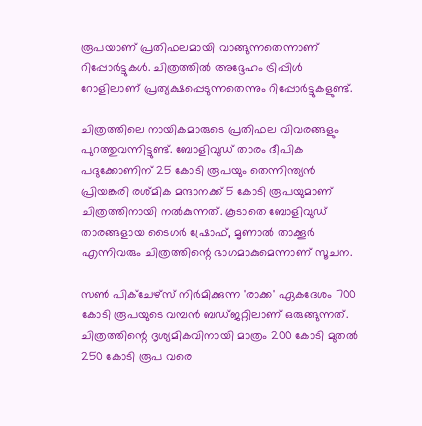രൂപയാണ് പ്രതിഫലമായി വാങ്ങുന്നതെന്നാണ് റിപ്പോർട്ടുകൾ. ചിത്രത്തിൽ അദ്ദേഹം ട്രിപ്പിൾ റോളിലാണ് പ്രത്യക്ഷപ്പെടുന്നതെന്നും റിപ്പോർട്ടുകളുണ്ട്.

ചിത്രത്തിലെ നായികമാരുടെ പ്രതിഫല വിവരങ്ങളും പുറത്തുവന്നിട്ടുണ്ട്. ബോളിവുഡ് താരം ദീപിക പദുക്കോണിന് 25 കോടി രൂപയും തെന്നിന്ത്യൻ പ്രിയങ്കരി രശ്മിക മന്ദാനക്ക് 5 കോടി രൂപയുമാണ് ചിത്രത്തിനായി നൽകുന്നത്. കൂടാതെ ബോളിവുഡ് താരങ്ങളായ ടൈഗർ ഷ്രോഫ്, മൃണാൽ താക്കൂർ എന്നിവരും ചിത്രത്തിന്റെ ഭാഗമാകുമെന്നാണ് സൂചന.

സൺ പിക്ചേഴ്സ് നിർമിക്കുന്ന 'രാക്ക' ഏകദേശം 700 കോടി രൂപയുടെ വമ്പൻ ബഡ്ജറ്റിലാണ് ഒരുങ്ങുന്നത്. ചിത്രത്തിന്റെ ദൃശ്യമികവിനായി മാത്രം 200 കോടി മുതൽ 250 കോടി രൂപ വരെ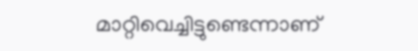മാറ്റിവെച്ചിട്ടുണ്ടെന്നാണ്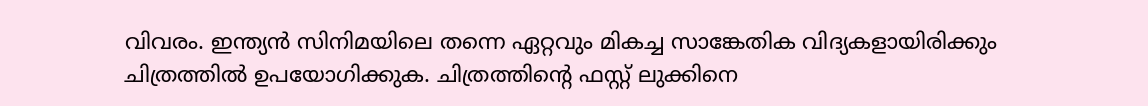വിവരം. ഇന്ത്യൻ സിനിമയിലെ തന്നെ ഏറ്റവും മികച്ച സാങ്കേതിക വിദ്യകളായിരിക്കും ചിത്രത്തിൽ ഉപയോഗിക്കുക. ചിത്രത്തിന്റെ ഫസ്റ്റ് ലുക്കിനെ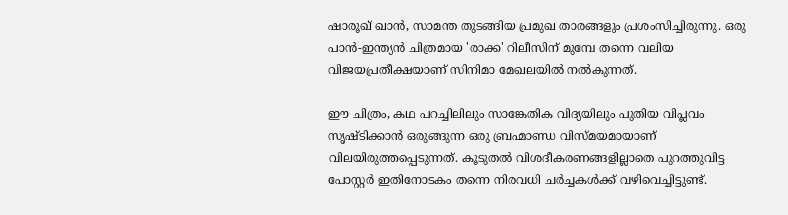ഷാരൂഖ് ഖാൻ, സാമന്ത തുടങ്ങിയ പ്രമുഖ താരങ്ങളും പ്രശംസിച്ചിരുന്നു. ഒരു പാൻ-ഇന്ത്യൻ ചിത്രമായ 'രാക്ക' റിലീസിന് മുമ്പേ തന്നെ വലിയ വിജയപ്രതീക്ഷയാണ് സിനിമാ മേഖലയിൽ നൽകുന്നത്.

ഈ ചിത്രം, കഥ പറച്ചിലിലും സാങ്കേതിക വിദ്യയിലും പുതിയ വിപ്ലവം സൃഷ്ടിക്കാൻ ഒരുങ്ങുന്ന ഒരു ബ്രഹ്മാണ്ഡ വിസ്മയമായാണ് വിലയിരുത്തപ്പെടുന്നത്. കൂടുതൽ വിശദീകരണങ്ങളില്ലാതെ പുറത്തുവിട്ട പോസ്റ്റർ ഇതിനോടകം തന്നെ നിരവധി ചർച്ചകൾക്ക് വഴിവെച്ചിട്ടുണ്ട്.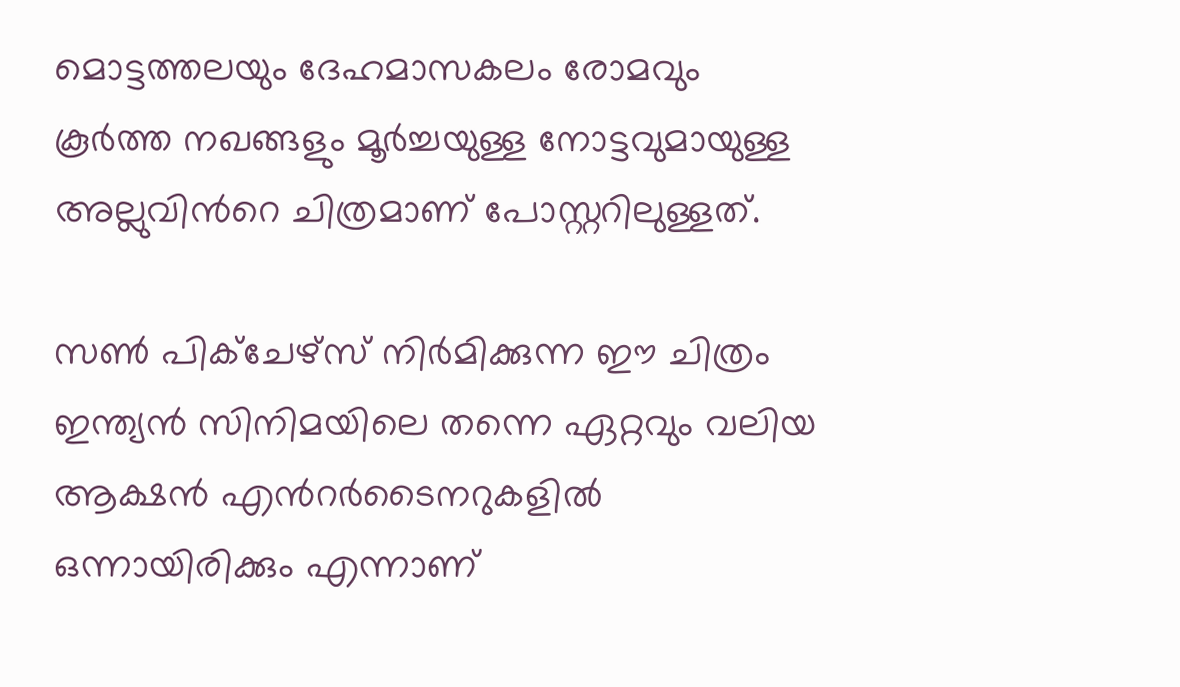മൊട്ടത്തലയും ദേഹമാസകലം രോമവും കൂർത്ത നഖങ്ങളും മൂർച്ചയുള്ള നോട്ടവുമായുള്ള അല്ലുവിന്‍റെ ചിത്രമാണ് പോസ്റ്ററിലുള്ളത്.

സൺ പിക്ചേഴ്സ് നിർമിക്കുന്ന ഈ ചിത്രം ഇന്ത്യൻ സിനിമയിലെ തന്നെ ഏറ്റവും വലിയ ആക്ഷൻ എന്‍റർടൈനറുകളിൽ ഒന്നായിരിക്കും എന്നാണ്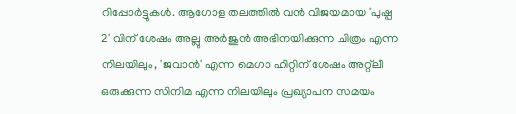റിപ്പോർട്ടുകൾ. ആഗോള തലത്തിൽ വൻ വിജയമായ 'പുഷ്പ 2' വിന് ശേഷം അല്ലു അർജുൻ അഭിനയിക്കുന്ന ചിത്രം എന്ന നിലയിലും, 'ജവാൻ' എന്ന മെഗാ ഹിറ്റിന് ശേഷം അറ്റ്‌ലീ ഒരുക്കുന്ന സിനിമ എന്ന നിലയിലും പ്രഖ്യാപന സമയം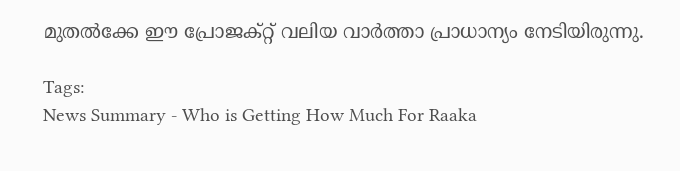മുതൽക്കേ ഈ പ്രോജക്റ്റ് വലിയ വാർത്താ പ്രാധാന്യം നേടിയിരുന്നു.

Tags:
News Summary - Who is Getting How Much For Raaka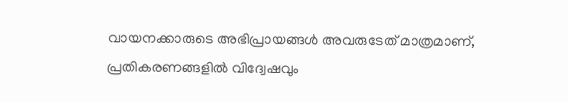വായനക്കാരുടെ അഭിപ്രായങ്ങള്‍ അവരുടേത് മാത്രമാണ്, പ്രതികരണങ്ങളിൽ വിദ്വേഷവും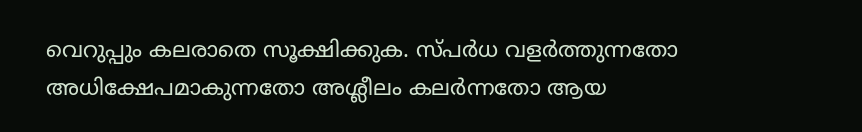വെറുപ്പും കലരാതെ സൂക്ഷിക്കുക. സ്പർധ വളർത്തുന്നതോ അധിക്ഷേപമാകുന്നതോ അശ്ലീലം കലർന്നതോ ആയ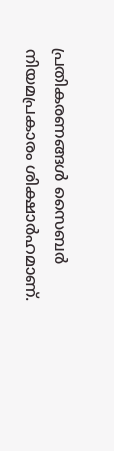പ്രതികരണങ്ങൾ സൈബർ നിയമപ്രകാരം ശിക്ഷാർഹമാണ്.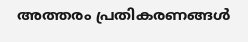അത്തരം പ്രതികരണങ്ങൾ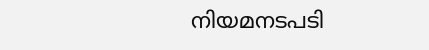നിയമനടപടി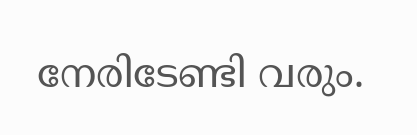നേരിടേണ്ടി വരും.